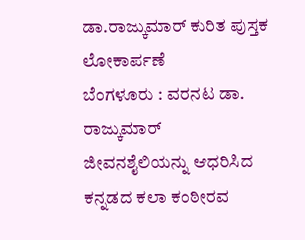ಡಾ.ರಾಜ್ಕುಮಾರ್ ಕುರಿತ ಪುಸ್ತಕ ಲೋಕಾರ್ಪಣೆ
ಬೆಂಗಳೂರು : ವರನಟ ಡಾ. ರಾಜ್ಕುಮಾರ್
ಜೀವನಶೈಲಿಯನ್ನು ಆಧರಿಸಿದ ಕನ್ನಡದ ಕಲಾ ಕಂಠೀರವ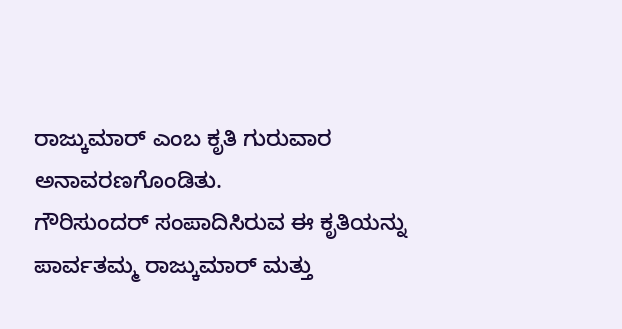ರಾಜ್ಕುಮಾರ್ ಎಂಬ ಕೃತಿ ಗುರುವಾರ ಅನಾವರಣಗೊಂಡಿತು.
ಗೌರಿಸುಂದರ್ ಸಂಪಾದಿಸಿರುವ ಈ ಕೃತಿಯನ್ನು
ಪಾರ್ವತಮ್ಮ ರಾಜ್ಕುಮಾರ್ ಮತ್ತು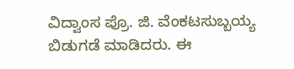ವಿದ್ವಾಂಸ ಪ್ರೊ. ಜಿ. ವೆಂಕಟಸುಬ್ಬಯ್ಯ
ಬಿಡುಗಡೆ ಮಾಡಿದರು. ಈ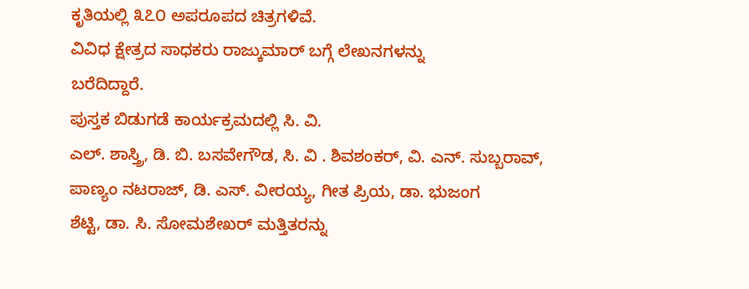ಕೃತಿಯಲ್ಲಿ ೩೭೦ ಅಪರೂಪದ ಚಿತ್ರಗಳಿವೆ.
ವಿವಿಧ ಕ್ಷೇತ್ರದ ಸಾಧಕರು ರಾಜ್ಕುಮಾರ್ ಬಗ್ಗೆ ಲೇಖನಗಳನ್ನು
ಬರೆದಿದ್ದಾರೆ.
ಪುಸ್ತಕ ಬಿಡುಗಡೆ ಕಾರ್ಯಕ್ರಮದಲ್ಲಿ ಸಿ. ವಿ.
ಎಲ್. ಶಾಸ್ತ್ರಿ, ಡಿ. ಬಿ. ಬಸವೇಗೌಡ, ಸಿ. ವಿ . ಶಿವಶಂಕರ್, ವಿ. ಎನ್. ಸುಬ್ಬರಾವ್,
ಪಾಣ್ಯಂ ನಟರಾಜ್, ಡಿ. ಎಸ್. ವೀರಯ್ಯ, ಗೀತ ಪ್ರಿಯ, ಡಾ. ಭುಜಂಗ
ಶೆಟ್ಟಿ, ಡಾ. ಸಿ. ಸೋಮಶೇಖರ್ ಮತ್ತಿತರನ್ನು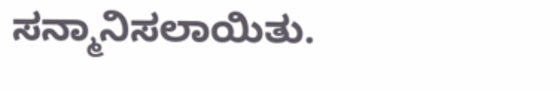ಸನ್ಮಾನಿಸಲಾಯಿತು.